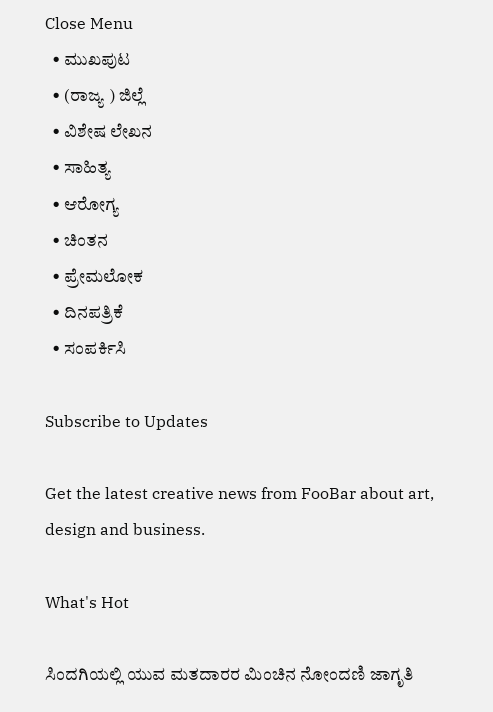Close Menu
  • ಮುಖಪುಟ
  • (ರಾಜ್ಯ ) ಜಿಲ್ಲೆ
  • ವಿಶೇಷ ಲೇಖನ
  • ಸಾಹಿತ್ಯ
  • ಆರೋಗ್ಯ
  • ಚಿಂತನ
  • ಪ್ರೇಮಲೋಕ
  • ದಿನಪತ್ರಿಕೆ
  • ಸಂಪರ್ಕಿಸಿ

Subscribe to Updates

Get the latest creative news from FooBar about art, design and business.

What's Hot

ಸಿಂದಗಿಯಲ್ಲಿ ಯುವ ಮತದಾರರ ಮಿಂಚಿನ ನೋಂದಣಿ ಜಾಗೃತಿ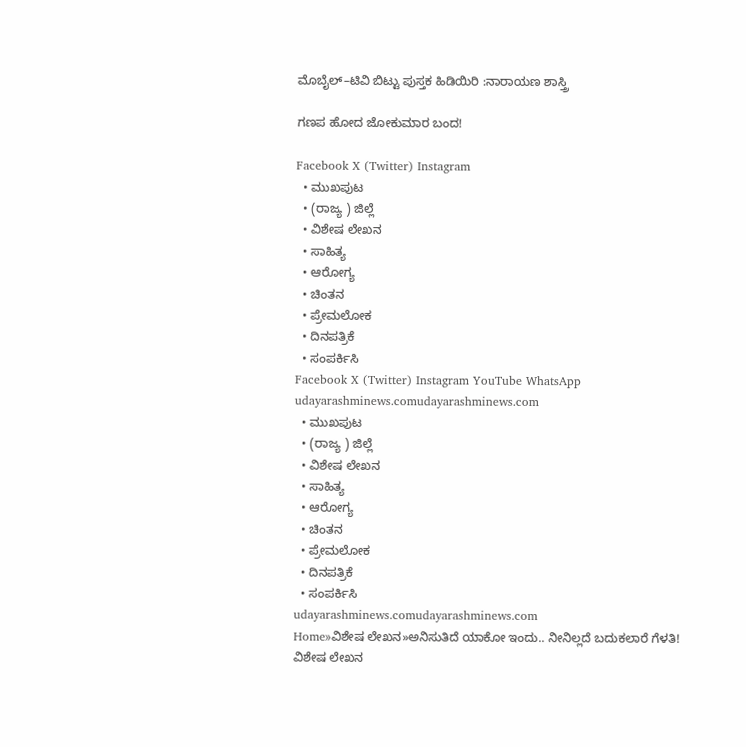ಮೊಬೈಲ್–ಟಿವಿ ಬಿಟ್ಟು ಪುಸ್ತಕ ಹಿಡಿಯಿರಿ :ನಾರಾಯಣ ಶಾಸ್ತ್ರಿ

ಗಣಪ ಹೋದ ಜೋಕುಮಾರ ಬಂದ!

Facebook X (Twitter) Instagram
  • ಮುಖಪುಟ
  • (ರಾಜ್ಯ ) ಜಿಲ್ಲೆ
  • ವಿಶೇಷ ಲೇಖನ
  • ಸಾಹಿತ್ಯ
  • ಆರೋಗ್ಯ
  • ಚಿಂತನ
  • ಪ್ರೇಮಲೋಕ
  • ದಿನಪತ್ರಿಕೆ
  • ಸಂಪರ್ಕಿಸಿ
Facebook X (Twitter) Instagram YouTube WhatsApp
udayarashminews.comudayarashminews.com
  • ಮುಖಪುಟ
  • (ರಾಜ್ಯ ) ಜಿಲ್ಲೆ
  • ವಿಶೇಷ ಲೇಖನ
  • ಸಾಹಿತ್ಯ
  • ಆರೋಗ್ಯ
  • ಚಿಂತನ
  • ಪ್ರೇಮಲೋಕ
  • ದಿನಪತ್ರಿಕೆ
  • ಸಂಪರ್ಕಿಸಿ
udayarashminews.comudayarashminews.com
Home»ವಿಶೇಷ ಲೇಖನ»ಅನಿಸುತಿದೆ ಯಾಕೋ ಇಂದು.. ನೀನಿಲ್ಲದೆ ಬದುಕಲಾರೆ ಗೆಳತಿ!
ವಿಶೇಷ ಲೇಖನ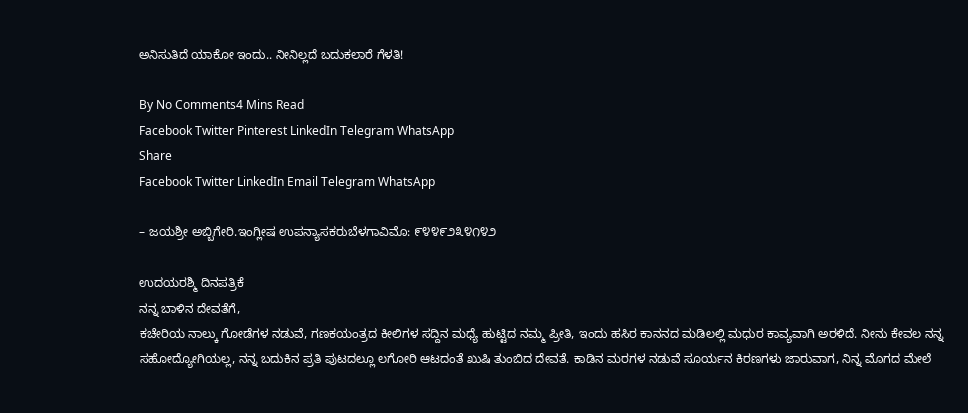ಅನಿಸುತಿದೆ ಯಾಕೋ ಇಂದು.. ನೀನಿಲ್ಲದೆ ಬದುಕಲಾರೆ ಗೆಳತಿ!

By No Comments4 Mins Read
Facebook Twitter Pinterest LinkedIn Telegram WhatsApp
Share
Facebook Twitter LinkedIn Email Telegram WhatsApp

– ಜಯಶ್ರೀ ಅಬ್ಬಿಗೇರಿ.ಇಂಗ್ಲೀಷ ಉಪನ್ಯಾಸಕರುಬೆಳಗಾವಿಮೊ: ೯೪೪೯೨೩೪೧೪೨

ಉದಯರಶ್ಮಿ ದಿನಪತ್ರಿಕೆ
ನನ್ನ ಬಾಳಿನ ದೇವತೆಗೆ,
ಕಚೇರಿಯ ನಾಲ್ಕು ಗೋಡೆಗಳ ನಡುವೆ, ಗಣಕಯಂತ್ರದ ಕೀಲಿಗಳ ಸದ್ದಿನ ಮಧ್ಯೆ ಹುಟ್ಟಿದ ನಮ್ಮ ಪ್ರೀತಿ, ಇಂದು ಹಸಿರ ಕಾನನದ ಮಡಿಲಲ್ಲಿ ಮಧುರ ಕಾವ್ಯವಾಗಿ ಅರಳಿದೆ. ನೀನು ಕೇವಲ ನನ್ನ ಸಹೋದ್ಯೋಗಿಯಲ್ಲ, ನನ್ನ ಬದುಕಿನ ಪ್ರತಿ ಪುಟದಲ್ಲೂ ಲಗೋರಿ ಆಟದಂತೆ ಖುಷಿ ತುಂಬಿದ ದೇವತೆ. ಕಾಡಿನ ಮರಗಳ ನಡುವೆ ಸೂರ್ಯನ ಕಿರಣಗಳು ಜಾರುವಾಗ, ನಿನ್ನ ಮೊಗದ ಮೇಲೆ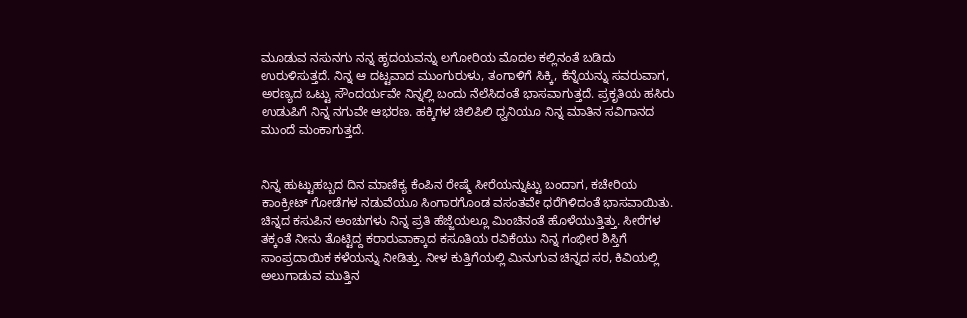ಮೂಡುವ ನಸುನಗು ನನ್ನ ಹೃದಯವನ್ನು ಲಗೋರಿಯ ಮೊದಲ ಕಲ್ಲಿನಂತೆ ಬಡಿದು ಉರುಳಿಸುತ್ತದೆ. ನಿನ್ನ ಆ ದಟ್ಟವಾದ ಮುಂಗುರುಳು, ತಂಗಾಳಿಗೆ ಸಿಕ್ಕಿ, ಕೆನ್ನೆಯನ್ನು ಸವರುವಾಗ, ಅರಣ್ಯದ ಒಟ್ಟು ಸೌಂದರ್ಯವೇ ನಿನ್ನಲ್ಲಿ ಬಂದು ನೆಲೆಸಿದಂತೆ ಭಾಸವಾಗುತ್ತದೆ. ಪ್ರಕೃತಿಯ ಹಸಿರು ಉಡುಪಿಗೆ ನಿನ್ನ ನಗುವೇ ಆಭರಣ. ಹಕ್ಕಿಗಳ ಚಿಲಿಪಿಲಿ ಧ್ವನಿಯೂ ನಿನ್ನ ಮಾತಿನ ಸವಿಗಾನದ ಮುಂದೆ ಮಂಕಾಗುತ್ತದೆ.


ನಿನ್ನ ಹುಟ್ಟುಹಬ್ಬದ ದಿನ ಮಾಣಿಕ್ಯ ಕೆಂಪಿನ ರೇಷ್ಮೆ ಸೀರೆಯನ್ನುಟ್ಟು ಬಂದಾಗ, ಕಚೇರಿಯ ಕಾಂಕ್ರೀಟ್ ಗೋಡೆಗಳ ನಡುವೆಯೂ ಸಿಂಗಾರಗೊಂಡ ವಸಂತವೇ ಧರೆಗಿಳಿದಂತೆ ಭಾಸವಾಯಿತು. ಚಿನ್ನದ ಕಸುಪಿನ ಅಂಚುಗಳು ನಿನ್ನ ಪ್ರತಿ ಹೆಜ್ಜೆಯಲ್ಲೂ ಮಿಂಚಿನಂತೆ ಹೊಳೆಯುತ್ತಿತ್ತು. ಸೀರೆಗಳ ತಕ್ಕಂತೆ ನೀನು ತೊಟ್ಟಿದ್ದ ಕರಾರುವಾಕ್ಕಾದ ಕಸೂತಿಯ ರವಿಕೆಯು ನಿನ್ನ ಗಂಭೀರ ಶಿಸ್ತಿಗೆ ಸಾಂಪ್ರದಾಯಿಕ ಕಳೆಯನ್ನು ನೀಡಿತ್ತು. ನೀಳ ಕುತ್ತಿಗೆಯಲ್ಲಿ ಮಿನುಗುವ ಚಿನ್ನದ ಸರ, ಕಿವಿಯಲ್ಲಿ ಅಲುಗಾಡುವ ಮುತ್ತಿನ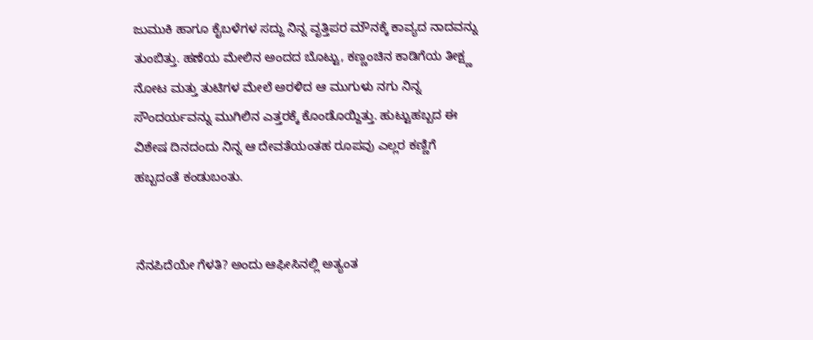ಜುಮುಕಿ ಹಾಗೂ ಕೈಬಳೆಗಳ ಸದ್ದು ನಿನ್ನ ವೃತ್ತಿಪರ ಮೌನಕ್ಕೆ ಕಾವ್ಯದ ನಾದವನ್ನು ತುಂಬಿತ್ತು. ಹಣೆಯ ಮೇಲಿನ ಅಂದದ ಬೊಟ್ಟು, ಕಣ್ಣಂಚಿನ ಕಾಡಿಗೆಯ ತೀಕ್ಷ್ಣ ನೋಟ ಮತ್ತು ತುಟಿಗಳ ಮೇಲೆ ಅರಳಿದ ಆ ಮುಗುಳು ನಗು ನಿನ್ನ ಸೌಂದರ್ಯವನ್ನು ಮುಗಿಲಿನ ಎತ್ತರಕ್ಕೆ ಕೊಂಡೊಯ್ದಿತ್ತು. ಹುಟ್ಟುಹಬ್ಬದ ಈ ವಿಶೇಷ ದಿನದಂದು ನಿನ್ನ ಆ ದೇವತೆಯಂತಹ ರೂಪವು ಎಲ್ಲರ ಕಣ್ಣಿಗೆ ಹಬ್ಬದಂತೆ ಕಂಡುಬಂತು.


ನೆನಪಿದೆಯೇ ಗೆಳತಿ? ಅಂದು ಆಫೀಸಿನಲ್ಲಿ ಅತ್ಯಂತ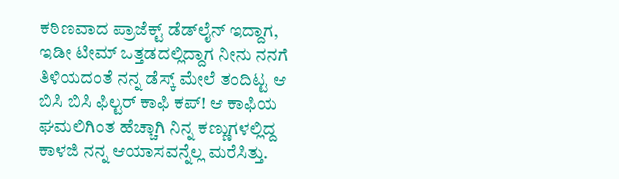ಕಠಿಣವಾದ ಪ್ರಾಜೆಕ್ಟ್ ಡೆಡ್‌ಲೈನ್ ಇದ್ದಾಗ, ಇಡೀ ಟೀಮ್ ಒತ್ತಡದಲ್ಲಿದ್ದಾಗ ನೀನು ನನಗೆ ತಿಳಿಯದಂತೆ ನನ್ನ ಡೆಸ್ಕ್ ಮೇಲೆ ತಂದಿಟ್ಟ ಆ ಬಿಸಿ ಬಿಸಿ ಫಿಲ್ಟರ್ ಕಾಫಿ ಕಪ್! ಆ ಕಾಫಿಯ ಘಮಲಿಗಿಂತ ಹೆಚ್ಚಾಗಿ ನಿನ್ನ ಕಣ್ಣುಗಳಲ್ಲಿದ್ದ ಕಾಳಜಿ ನನ್ನ ಆಯಾಸವನ್ನೆಲ್ಲ ಮರೆಸಿತ್ತು.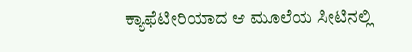ಕ್ಯಾಫೆಟೀರಿಯಾದ ಆ ಮೂಲೆಯ ಸೀಟಿನಲ್ಲಿ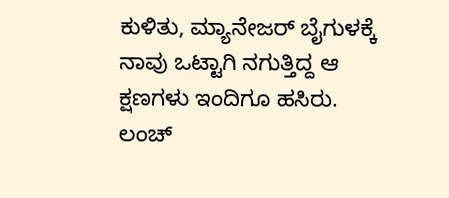ಕುಳಿತು, ಮ್ಯಾನೇಜರ್ ಬೈಗುಳಕ್ಕೆ ನಾವು ಒಟ್ಟಾಗಿ ನಗುತ್ತಿದ್ದ ಆ ಕ್ಷಣಗಳು ಇಂದಿಗೂ ಹಸಿರು. ಲಂಚ್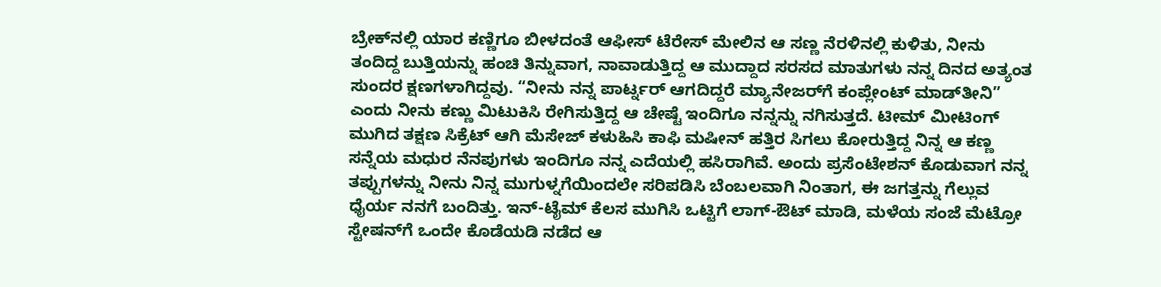ಬ್ರೇಕ್‌ನಲ್ಲಿ ಯಾರ ಕಣ್ಣಿಗೂ ಬೀಳದಂತೆ ಆಫೀಸ್ ಟೆರೇಸ್ ಮೇಲಿನ ಆ ಸಣ್ಣ ನೆರಳಿನಲ್ಲಿ ಕುಳಿತು, ನೀನು ತಂದಿದ್ದ ಬುತ್ತಿಯನ್ನು ಹಂಚಿ ತಿನ್ನುವಾಗ, ನಾವಾಡುತ್ತಿದ್ದ ಆ ಮುದ್ದಾದ ಸರಸದ ಮಾತುಗಳು ನನ್ನ ದಿನದ ಅತ್ಯಂತ ಸುಂದರ ಕ್ಷಣಗಳಾಗಿದ್ದವು. “ನೀನು ನನ್ನ ಪಾರ್ಟ್ನರ್ ಆಗದಿದ್ದರೆ ಮ್ಯಾನೇಜರ್‌ಗೆ ಕಂಪ್ಲೇಂಟ್ ಮಾಡ್‌ತೀನಿ” ಎಂದು ನೀನು ಕಣ್ಣು ಮಿಟುಕಿಸಿ ರೇಗಿಸುತ್ತಿದ್ದ ಆ ಚೇಷ್ಟೆ ಇಂದಿಗೂ ನನ್ನನ್ನು ನಗಿಸುತ್ತದೆ. ಟೀಮ್ ಮೀಟಿಂಗ್ ಮುಗಿದ ತಕ್ಷಣ ಸಿಕ್ರೆಟ್ ಆಗಿ ಮೆಸೇಜ್ ಕಳುಹಿಸಿ ಕಾಫಿ ಮಷೀನ್ ಹತ್ತಿರ ಸಿಗಲು ಕೋರುತ್ತಿದ್ದ ನಿನ್ನ ಆ ಕಣ್ಣ ಸನ್ನೆಯ ಮಧುರ ನೆನಪುಗಳು ಇಂದಿಗೂ ನನ್ನ ಎದೆಯಲ್ಲಿ ಹಸಿರಾಗಿವೆ. ಅಂದು ಪ್ರಸೆಂಟೇಶನ್ ಕೊಡುವಾಗ ನನ್ನ ತಪ್ಪುಗಳನ್ನು ನೀನು ನಿನ್ನ ಮುಗುಳ್ನಗೆಯಿಂದಲೇ ಸರಿಪಡಿಸಿ ಬೆಂಬಲವಾಗಿ ನಿಂತಾಗ, ಈ ಜಗತ್ತನ್ನು ಗೆಲ್ಲುವ ಧೈರ್ಯ ನನಗೆ ಬಂದಿತ್ತು. ಇನ್-ಟೈಮ್ ಕೆಲಸ ಮುಗಿಸಿ ಒಟ್ಟಿಗೆ ಲಾಗ್-ಔಟ್ ಮಾಡಿ, ಮಳೆಯ ಸಂಜೆ ಮೆಟ್ರೋ ಸ್ಟೇಷನ್‌ಗೆ ಒಂದೇ ಕೊಡೆಯಡಿ ನಡೆದ ಆ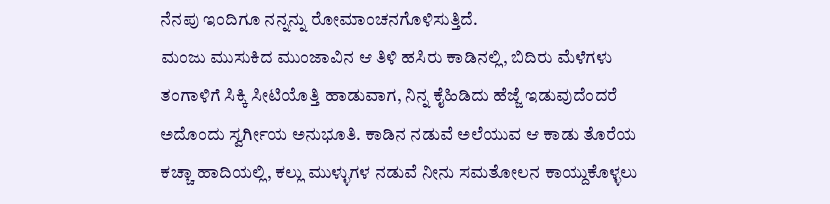ನೆನಪು ಇಂದಿಗೂ ನನ್ನನ್ನು ರೋಮಾಂಚನಗೊಳಿಸುತ್ತಿದೆ.
ಮಂಜು ಮುಸುಕಿದ ಮುಂಜಾವಿನ ಆ ತಿಳಿ ಹಸಿರು ಕಾಡಿನಲ್ಲಿ, ಬಿದಿರು ಮೆಳೆಗಳು ತಂಗಾಳಿಗೆ ಸಿಕ್ಕಿ ಸೀಟಿಯೊತ್ತಿ ಹಾಡುವಾಗ, ನಿನ್ನ ಕೈಹಿಡಿದು ಹೆಜ್ಜೆ ಇಡುವುದೆಂದರೆ ಅದೊಂದು ಸ್ವರ್ಗೀಯ ಅನುಭೂತಿ. ಕಾಡಿನ ನಡುವೆ ಅಲೆಯುವ ಆ ಕಾಡು ತೊರೆಯ ಕಚ್ಚಾ ಹಾದಿಯಲ್ಲಿ, ಕಲ್ಲು ಮುಳ್ಳುಗಳ ನಡುವೆ ನೀನು ಸಮತೋಲನ ಕಾಯ್ದುಕೊಳ್ಳಲು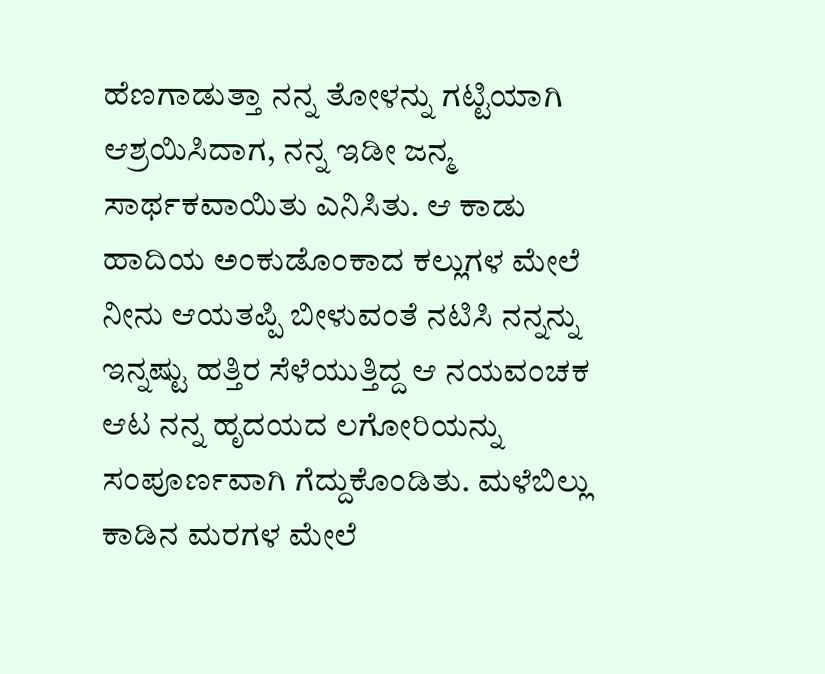ಹೆಣಗಾಡುತ್ತಾ ನನ್ನ ತೋಳನ್ನು ಗಟ್ಟಿಯಾಗಿ ಆಶ್ರಯಿಸಿದಾಗ, ನನ್ನ ಇಡೀ ಜನ್ಮ ಸಾರ್ಥಕವಾಯಿತು ಎನಿಸಿತು. ಆ ಕಾಡು ಹಾದಿಯ ಅಂಕುಡೊಂಕಾದ ಕಲ್ಲುಗಳ ಮೇಲೆ ನೀನು ಆಯತಪ್ಪಿ ಬೀಳುವಂತೆ ನಟಿಸಿ ನನ್ನನ್ನು ಇನ್ನಷ್ಟು ಹತ್ತಿರ ಸೆಳೆಯುತ್ತಿದ್ದ ಆ ನಯವಂಚಕ ಆಟ ನನ್ನ ಹೃದಯದ ಲಗೋರಿಯನ್ನು ಸಂಪೂರ್ಣವಾಗಿ ಗೆದ್ದುಕೊಂಡಿತು. ಮಳೆಬಿಲ್ಲು ಕಾಡಿನ ಮರಗಳ ಮೇಲೆ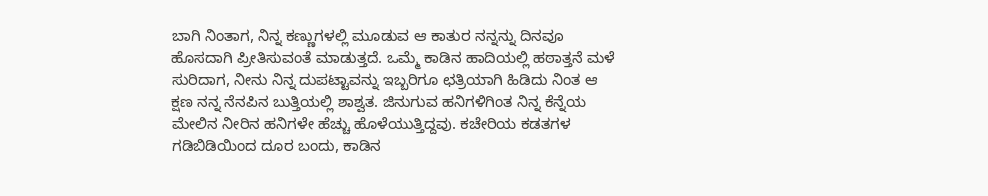ಬಾಗಿ ನಿಂತಾಗ, ನಿನ್ನ ಕಣ್ಣುಗಳಲ್ಲಿ ಮೂಡುವ ಆ ಕಾತುರ ನನ್ನನ್ನು ದಿನವೂ ಹೊಸದಾಗಿ ಪ್ರೀತಿಸುವಂತೆ ಮಾಡುತ್ತದೆ. ಒಮ್ಮೆ ಕಾಡಿನ ಹಾದಿಯಲ್ಲಿ ಹಠಾತ್ತನೆ ಮಳೆ ಸುರಿದಾಗ, ನೀನು ನಿನ್ನ ದುಪಟ್ಟಾವನ್ನು ಇಬ್ಬರಿಗೂ ಛತ್ರಿಯಾಗಿ ಹಿಡಿದು ನಿಂತ ಆ ಕ್ಷಣ ನನ್ನ ನೆನಪಿನ ಬುತ್ತಿಯಲ್ಲಿ ಶಾಶ್ವತ. ಜಿನುಗುವ ಹನಿಗಳಿಗಿಂತ ನಿನ್ನ ಕೆನ್ನೆಯ ಮೇಲಿನ ನೀರಿನ ಹನಿಗಳೇ ಹೆಚ್ಚು ಹೊಳೆಯುತ್ತಿದ್ದವು. ಕಚೇರಿಯ ಕಡತಗಳ ಗಡಿಬಿಡಿಯಿಂದ ದೂರ ಬಂದು, ಕಾಡಿನ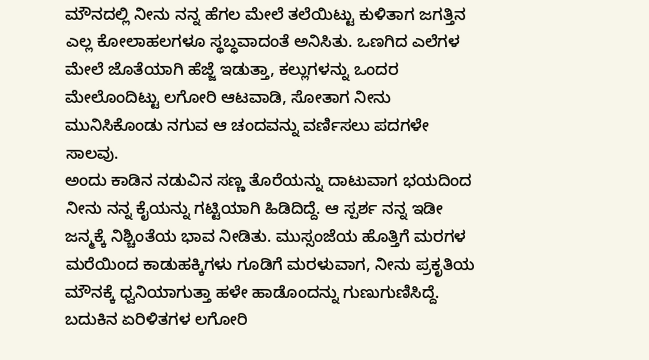ಮೌನದಲ್ಲಿ ನೀನು ನನ್ನ ಹೆಗಲ ಮೇಲೆ ತಲೆಯಿಟ್ಟು ಕುಳಿತಾಗ ಜಗತ್ತಿನ ಎಲ್ಲ ಕೋಲಾಹಲಗಳೂ ಸ್ಥಬ್ಧವಾದಂತೆ ಅನಿಸಿತು. ಒಣಗಿದ ಎಲೆಗಳ ಮೇಲೆ ಜೊತೆಯಾಗಿ ಹೆಜ್ಜೆ ಇಡುತ್ತಾ, ಕಲ್ಲುಗಳನ್ನು ಒಂದರ ಮೇಲೊಂದಿಟ್ಟು ಲಗೋರಿ ಆಟವಾಡಿ, ಸೋತಾಗ ನೀನು ಮುನಿಸಿಕೊಂಡು ನಗುವ ಆ ಚಂದವನ್ನು ವರ್ಣಿಸಲು ಪದಗಳೇ ಸಾಲವು.
ಅಂದು ಕಾಡಿನ ನಡುವಿನ ಸಣ್ಣ ತೊರೆಯನ್ನು ದಾಟುವಾಗ ಭಯದಿಂದ ನೀನು ನನ್ನ ಕೈಯನ್ನು ಗಟ್ಟಿಯಾಗಿ ಹಿಡಿದಿದ್ದೆ. ಆ ಸ್ಪರ್ಶ ನನ್ನ ಇಡೀ ಜನ್ಮಕ್ಕೆ ನಿಶ್ಚಿಂತೆಯ ಭಾವ ನೀಡಿತು. ಮುಸ್ಸಂಜೆಯ ಹೊತ್ತಿಗೆ ಮರಗಳ ಮರೆಯಿಂದ ಕಾಡುಹಕ್ಕಿಗಳು ಗೂಡಿಗೆ ಮರಳುವಾಗ, ನೀನು ಪ್ರಕೃತಿಯ ಮೌನಕ್ಕೆ ಧ್ವನಿಯಾಗುತ್ತಾ ಹಳೇ ಹಾಡೊಂದನ್ನು ಗುಣುಗುಣಿಸಿದ್ದೆ. ಬದುಕಿನ ಏರಿಳಿತಗಳ ಲಗೋರಿ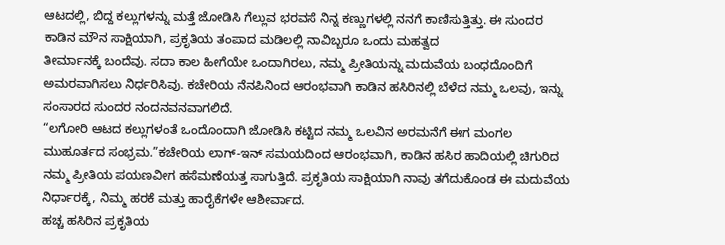ಆಟದಲ್ಲಿ, ಬಿದ್ದ ಕಲ್ಲುಗಳನ್ನು ಮತ್ತೆ ಜೋಡಿಸಿ ಗೆಲ್ಲುವ ಭರವಸೆ ನಿನ್ನ ಕಣ್ಣುಗಳಲ್ಲಿ ನನಗೆ ಕಾಣಿಸುತ್ತಿತ್ತು. ಈ ಸುಂದರ ಕಾಡಿನ ಮೌನ ಸಾಕ್ಷಿಯಾಗಿ, ಪ್ರಕೃತಿಯ ತಂಪಾದ ಮಡಿಲಲ್ಲಿ ನಾವಿಬ್ಬರೂ ಒಂದು ಮಹತ್ವದ
ತೀರ್ಮಾನಕ್ಕೆ ಬಂದೆವು. ಸದಾ ಕಾಲ ಹೀಗೆಯೇ ಒಂದಾಗಿರಲು, ನಮ್ಮ ಪ್ರೀತಿಯನ್ನು ಮದುವೆಯ ಬಂಧದೊಂದಿಗೆ ಅಮರವಾಗಿಸಲು ನಿರ್ಧರಿಸಿವು. ಕಚೇರಿಯ ನೆನಪಿನಿಂದ ಆರಂಭವಾಗಿ ಕಾಡಿನ ಹಸಿರಿನಲ್ಲಿ ಬೆಳೆದ ನಮ್ಮ ಒಲವು, ಇನ್ನು ಸಂಸಾರದ ಸುಂದರ ನಂದನವನವಾಗಲಿದೆ.
“ಲಗೋರಿ ಆಟದ ಕಲ್ಲುಗಳಂತೆ ಒಂದೊಂದಾಗಿ ಜೋಡಿಸಿ ಕಟ್ಟಿದ ನಮ್ಮ ಒಲವಿನ ಅರಮನೆಗೆ ಈಗ ಮಂಗಲ ಮುಹೂರ್ತದ ಸಂಭ್ರಮ.”ಕಚೇರಿಯ ಲಾಗ್-ಇನ್ ಸಮಯದಿಂದ ಆರಂಭವಾಗಿ, ಕಾಡಿನ ಹಸಿರ ಹಾದಿಯಲ್ಲಿ ಚಿಗುರಿದ ನಮ್ಮ ಪ್ರೀತಿಯ ಪಯಣವೀಗ ಹಸೆಮಣೆಯತ್ತ ಸಾಗುತ್ತಿದೆ. ಪ್ರಕೃತಿಯ ಸಾಕ್ಷಿಯಾಗಿ ನಾವು ತಗೆದುಕೊಂಡ ಈ ಮದುವೆಯ ನಿರ್ಧಾರಕ್ಕೆ, ನಿಮ್ಮ ಹರಕೆ ಮತ್ತು ಹಾರೈಕೆಗಳೇ ಆಶೀರ್ವಾದ.
ಹಚ್ಚ ಹಸಿರಿನ ಪ್ರಕೃತಿಯ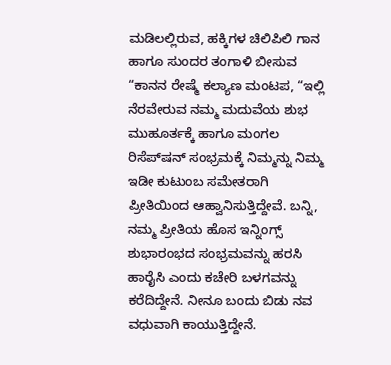ಮಡಿಲಲ್ಲಿರುವ, ಹಕ್ಕಿಗಳ ಚಿಲಿಪಿಲಿ ಗಾನ ಹಾಗೂ ಸುಂದರ ತಂಗಾಳಿ ಬೀಸುವ “ಕಾನನ ರೇಷ್ಮೆ ಕಲ್ಯಾಣ ಮಂಟಪ, “ಇಲ್ಲಿ ನೆರವೇರುವ ನಮ್ಮ ಮದುವೆಯ ಶುಭ ಮುಹೂರ್ತಕ್ಕೆ ಹಾಗೂ ಮಂಗಲ ರಿಸೆಪ್‌ಷನ್ ಸಂಭ್ರಮಕ್ಕೆ ನಿಮ್ಮನ್ನು ನಿಮ್ಮ ಇಡೀ ಕುಟುಂಬ ಸಮೇತರಾಗಿ ಪ್ರೀತಿಯಿಂದ ಆಹ್ವಾನಿಸುತ್ತಿದ್ದೇವೆ. ಬನ್ನಿ, ನಮ್ಮ ಪ್ರೀತಿಯ ಹೊಸ ಇನ್ನಿಂಗ್ಸ್ ಶುಭಾರಂಭದ ಸಂಭ್ರಮವನ್ನು ಹರಸಿ ಹಾರೈಸಿ ಎಂದು ಕಚೇರಿ ಬಳಗವನ್ನು ಕರೆದಿದ್ದೇನೆ. ನೀನೂ ಬಂದು ಬಿಡು ನವ ವಧುವಾಗಿ ಕಾಯುತ್ತಿದ್ದೇನೆ.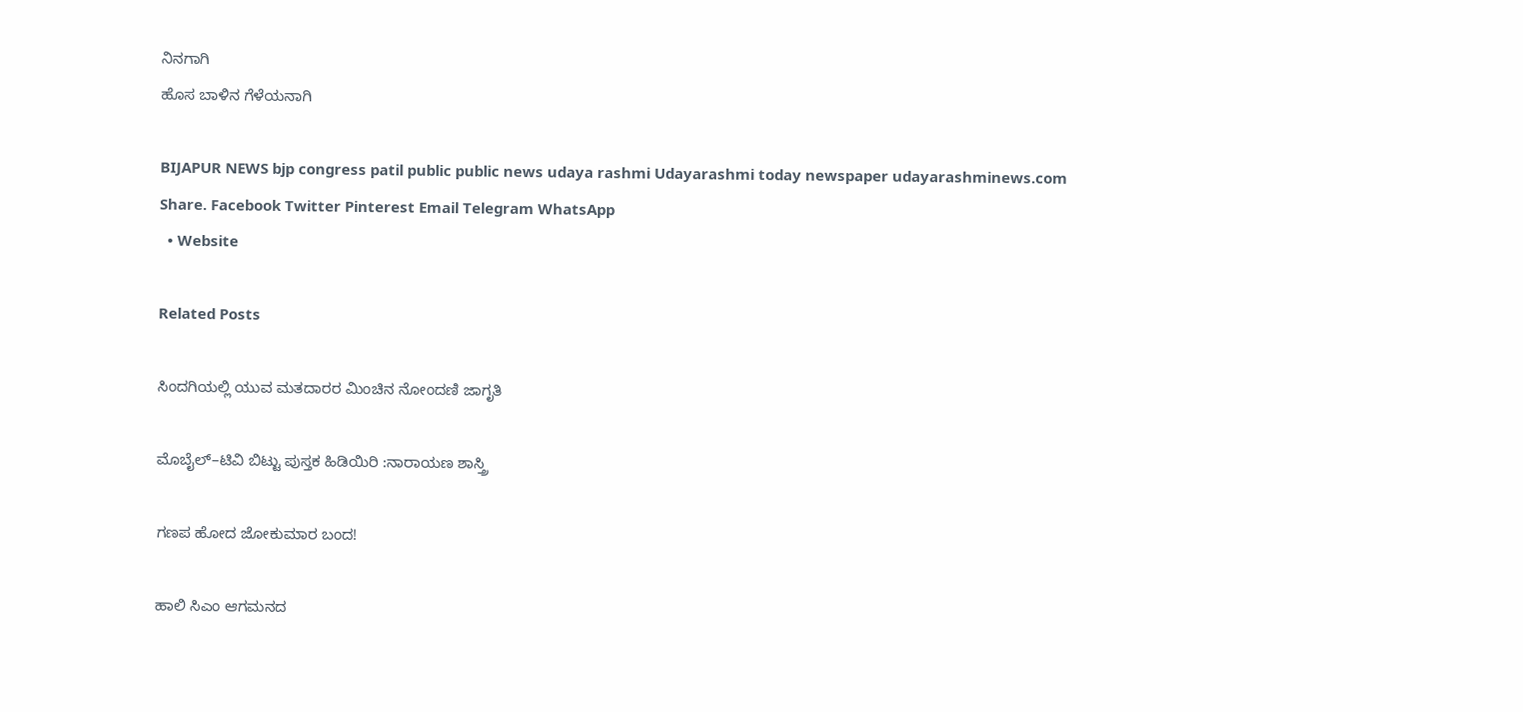ನಿನಗಾಗಿ
ಹೊಸ ಬಾಳಿನ ಗೆಳೆಯನಾಗಿ

BIJAPUR NEWS bjp congress patil public public news udaya rashmi Udayarashmi today newspaper udayarashminews.com
Share. Facebook Twitter Pinterest Email Telegram WhatsApp
  • Website

Related Posts

ಸಿಂದಗಿಯಲ್ಲಿ ಯುವ ಮತದಾರರ ಮಿಂಚಿನ ನೋಂದಣಿ ಜಾಗೃತಿ

ಮೊಬೈಲ್–ಟಿವಿ ಬಿಟ್ಟು ಪುಸ್ತಕ ಹಿಡಿಯಿರಿ :ನಾರಾಯಣ ಶಾಸ್ತ್ರಿ

ಗಣಪ ಹೋದ ಜೋಕುಮಾರ ಬಂದ!

ಹಾಲಿ ಸಿಎಂ ಆಗಮನದ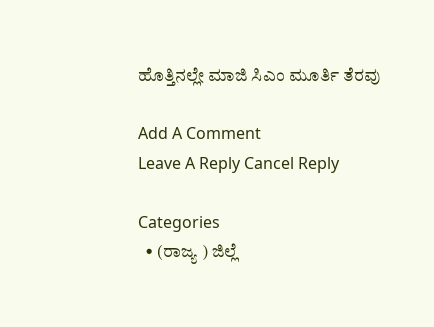ಹೊತ್ತಿನಲ್ಲೇ ಮಾಜಿ ಸಿಎಂ ಮೂರ್ತಿ ತೆರವು

Add A Comment
Leave A Reply Cancel Reply

Categories
  • (ರಾಜ್ಯ ) ಜಿಲ್ಲೆ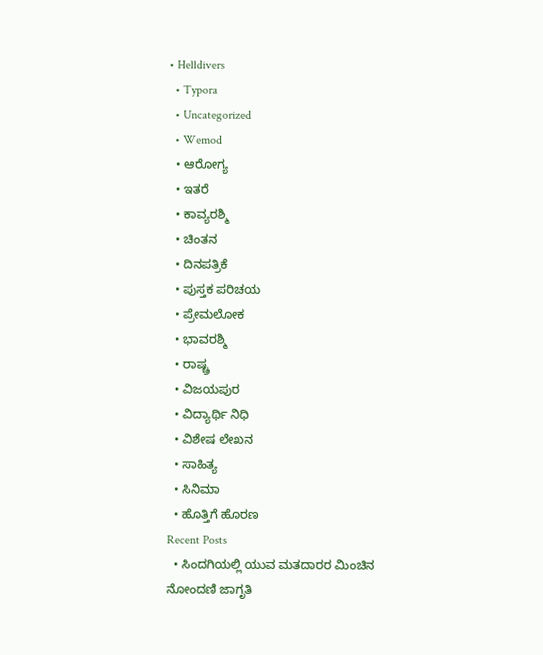• Helldivers
  • Typora
  • Uncategorized
  • Wemod
  • ಆರೋಗ್ಯ
  • ಇತರೆ
  • ಕಾವ್ಯರಶ್ಮಿ
  • ಚಿಂತನ
  • ದಿನಪತ್ರಿಕೆ
  • ಪುಸ್ತಕ ಪರಿಚಯ
  • ಪ್ರೇಮಲೋಕ
  • ಭಾವರಶ್ಮಿ
  • ರಾಷ್ಚ್ರ
  • ವಿಜಯಪುರ
  • ವಿದ್ಯಾರ್ಥಿ ನಿಧಿ
  • ವಿಶೇಷ ಲೇಖನ
  • ಸಾಹಿತ್ಯ
  • ಸಿನಿಮಾ
  • ಹೊತ್ತಿಗೆ ಹೊರಣ
Recent Posts
  • ಸಿಂದಗಿಯಲ್ಲಿ ಯುವ ಮತದಾರರ ಮಿಂಚಿನ ನೋಂದಣಿ ಜಾಗೃತಿ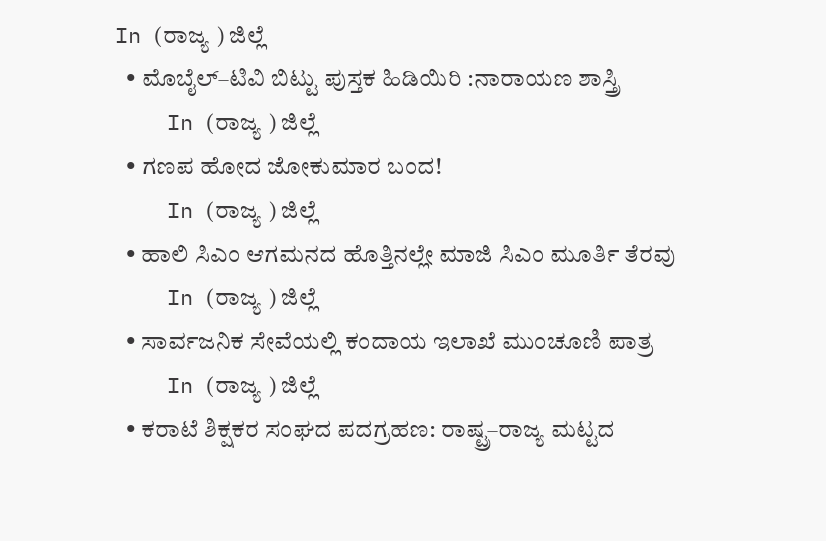In (ರಾಜ್ಯ ) ಜಿಲ್ಲೆ
  • ಮೊಬೈಲ್–ಟಿವಿ ಬಿಟ್ಟು ಪುಸ್ತಕ ಹಿಡಿಯಿರಿ :ನಾರಾಯಣ ಶಾಸ್ತ್ರಿ
    In (ರಾಜ್ಯ ) ಜಿಲ್ಲೆ
  • ಗಣಪ ಹೋದ ಜೋಕುಮಾರ ಬಂದ!
    In (ರಾಜ್ಯ ) ಜಿಲ್ಲೆ
  • ಹಾಲಿ ಸಿಎಂ ಆಗಮನದ ಹೊತ್ತಿನಲ್ಲೇ ಮಾಜಿ ಸಿಎಂ ಮೂರ್ತಿ ತೆರವು
    In (ರಾಜ್ಯ ) ಜಿಲ್ಲೆ
  • ಸಾರ್ವಜನಿಕ ಸೇವೆಯಲ್ಲಿ ಕಂದಾಯ ಇಲಾಖೆ ಮುಂಚೂಣಿ ಪಾತ್ರ
    In (ರಾಜ್ಯ ) ಜಿಲ್ಲೆ
  • ಕರಾಟೆ ಶಿಕ್ಷಕರ ಸಂಘದ ಪದಗ್ರಹಣ: ರಾಷ್ಟ್ರ–ರಾಜ್ಯ ಮಟ್ಟದ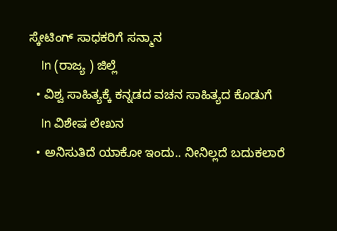ಸ್ಕೇಟಿಂಗ್ ಸಾಧಕರಿಗೆ ಸನ್ಮಾನ
    In (ರಾಜ್ಯ ) ಜಿಲ್ಲೆ
  • ವಿಶ್ವ ಸಾಹಿತ್ಯಕ್ಕೆ ಕನ್ನಡದ ವಚನ ಸಾಹಿತ್ಯದ ಕೊಡುಗೆ
    In ವಿಶೇಷ ಲೇಖನ
  • ಅನಿಸುತಿದೆ ಯಾಕೋ ಇಂದು.. ನೀನಿಲ್ಲದೆ ಬದುಕಲಾರೆ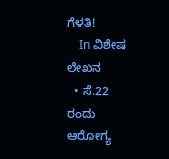ಗೆಳತಿ!
    In ವಿಶೇಷ ಲೇಖನ
  • ಸೆ.22 ರಂದು ಆರೋಗ್ಯ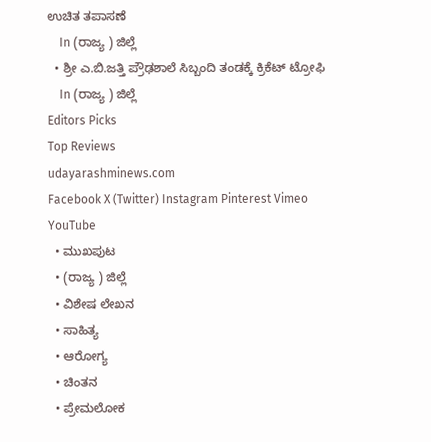ಉಚಿತ ತಪಾಸಣೆ
    In (ರಾಜ್ಯ ) ಜಿಲ್ಲೆ
  • ಶ್ರೀ ಎ.ಬಿ.ಜತ್ತಿ ಪ್ರೌಢಶಾಲೆ ಸಿಬ್ಬಂದಿ ತಂಡಕ್ಕೆ ಕ್ರಿಕೆಟ್ ಟ್ರೋಫಿ
    In (ರಾಜ್ಯ ) ಜಿಲ್ಲೆ
Editors Picks
Top Reviews
udayarashminews.com
Facebook X (Twitter) Instagram Pinterest Vimeo YouTube
  • ಮುಖಪುಟ
  • (ರಾಜ್ಯ ) ಜಿಲ್ಲೆ
  • ವಿಶೇಷ ಲೇಖನ
  • ಸಾಹಿತ್ಯ
  • ಆರೋಗ್ಯ
  • ಚಿಂತನ
  • ಪ್ರೇಮಲೋಕ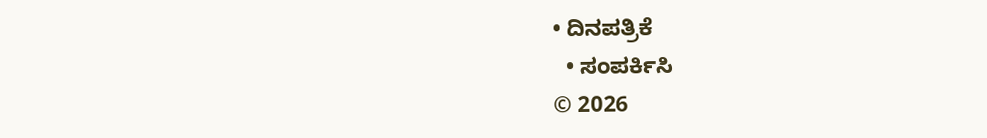• ದಿನಪತ್ರಿಕೆ
  • ಸಂಪರ್ಕಿಸಿ
© 2026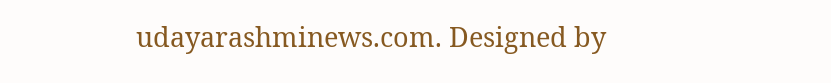udayarashminews.com. Designed by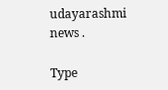udayarashmi news .

Type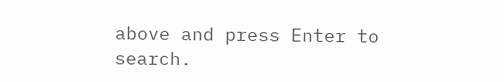above and press Enter to search.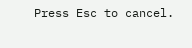Press Esc to cancel.